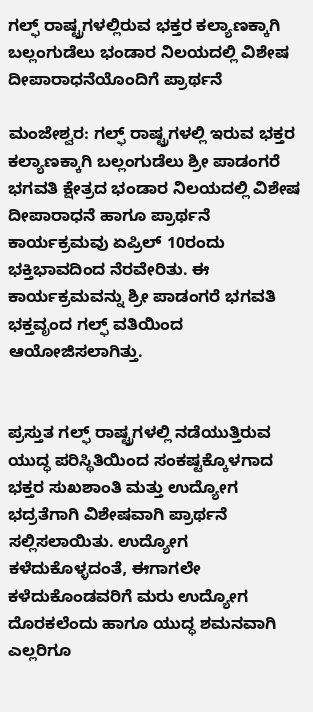ಗಲ್ಫ್ ರಾಷ್ಟ್ರಗಳಲ್ಲಿರುವ ಭಕ್ತರ ಕಲ್ಯಾಣಕ್ಕಾಗಿ ಬಲ್ಲಂಗುಡೆಲು ಭಂಡಾರ ನಿಲಯದಲ್ಲಿ ವಿಶೇಷ ದೀಪಾರಾಧನೆಯೊಂದಿಗೆ ಪ್ರಾರ್ಥನೆ

ಮಂಜೇಶ್ವರ: ಗಲ್ಫ್ ರಾಷ್ಟ್ರಗಳಲ್ಲಿ ಇರುವ ಭಕ್ತರ ಕಲ್ಯಾಣಕ್ಕಾಗಿ ಬಲ್ಲಂಗುಡೆಲು ಶ್ರೀ ಪಾಡಂಗರೆ ಭಗವತಿ ಕ್ಷೇತ್ರದ ಭಂಡಾರ ನಿಲಯದಲ್ಲಿ ವಿಶೇಷ ದೀಪಾರಾಧನೆ ಹಾಗೂ ಪ್ರಾರ್ಥನೆ ಕಾರ್ಯಕ್ರಮವು ಏಪ್ರಿಲ್ 10ರಂದು ಭಕ್ತಿಭಾವದಿಂದ ನೆರವೇರಿತು. ಈ ಕಾರ್ಯಕ್ರಮವನ್ನು ಶ್ರೀ ಪಾಡಂಗರೆ ಭಗವತಿ ಭಕ್ತವೃಂದ ಗಲ್ಫ್ ವತಿಯಿಂದ ಆಯೋಜಿಸಲಾಗಿತ್ತು.


ಪ್ರಸ್ತುತ ಗಲ್ಫ್ ರಾಷ್ಟ್ರಗಳಲ್ಲಿ ನಡೆಯುತ್ತಿರುವ ಯುದ್ಧ ಪರಿಸ್ಥಿತಿಯಿಂದ ಸಂಕಷ್ಟಕ್ಕೊಳಗಾದ ಭಕ್ತರ ಸುಖಶಾಂತಿ ಮತ್ತು ಉದ್ಯೋಗ ಭದ್ರತೆಗಾಗಿ ವಿಶೇಷವಾಗಿ ಪ್ರಾರ್ಥನೆ ಸಲ್ಲಿಸಲಾಯಿತು. ಉದ್ಯೋಗ ಕಳೆದುಕೊಳ್ಳದಂತೆ, ಈಗಾಗಲೇ ಕಳೆದುಕೊಂಡವರಿಗೆ ಮರು ಉದ್ಯೋಗ ದೊರಕಲೆಂದು ಹಾಗೂ ಯುದ್ಧ ಶಮನವಾಗಿ ಎಲ್ಲರಿಗೂ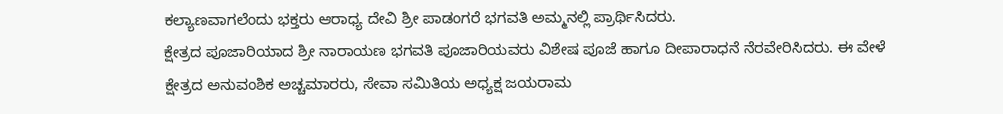ಕಲ್ಯಾಣವಾಗಲೆಂದು ಭಕ್ತರು ಆರಾಧ್ಯ ದೇವಿ ಶ್ರೀ ಪಾಡಂಗರೆ ಭಗವತಿ ಅಮ್ಮನಲ್ಲಿ ಪ್ರಾರ್ಥಿಸಿದರು.
ಕ್ಷೇತ್ರದ ಪೂಜಾರಿಯಾದ ಶ್ರೀ ನಾರಾಯಣ ಭಗವತಿ ಪೂಜಾರಿಯವರು ವಿಶೇಷ ಪೂಜೆ ಹಾಗೂ ದೀಪಾರಾಧನೆ ನೆರವೇರಿಸಿದರು. ಈ ವೇಳೆ ಕ್ಷೇತ್ರದ ಅನುವಂಶಿಕ ಅಚ್ಚಮಾರರು, ಸೇವಾ ಸಮಿತಿಯ ಅಧ್ಯಕ್ಷ ಜಯರಾಮ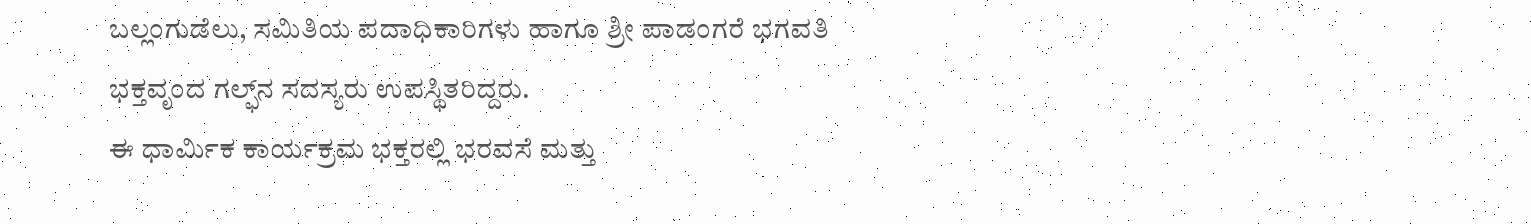ಬಲ್ಲಂಗುಡೆಲು, ಸಮಿತಿಯ ಪದಾಧಿಕಾರಿಗಳು ಹಾಗೂ ಶ್ರೀ ಪಾಡಂಗರೆ ಭಗವತಿ ಭಕ್ತವೃಂದ ಗಲ್ಫ್‌ನ ಸದಸ್ಯರು ಉಪಸ್ಥಿತರಿದ್ದರು.
ಈ ಧಾರ್ಮಿಕ ಕಾರ್ಯಕ್ರಮ ಭಕ್ತರಲ್ಲಿ ಭರವಸೆ ಮತ್ತು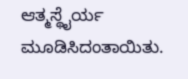ಆತ್ಮಸ್ಥೈರ್ಯ ಮೂಡಿಸಿದಂತಾಯಿತು.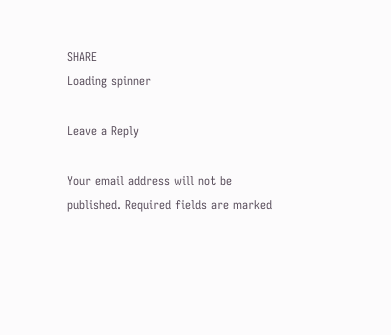SHARE
Loading spinner

Leave a Reply

Your email address will not be published. Required fields are marked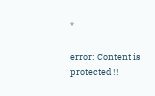*

error: Content is protected !!